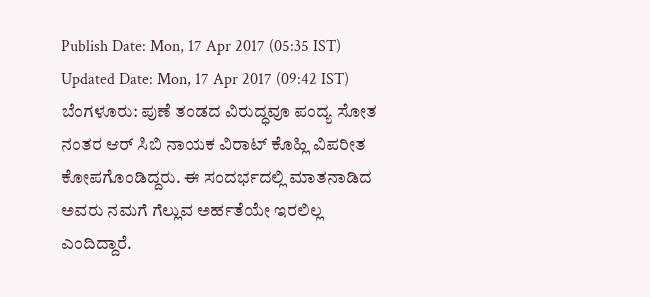Publish Date: Mon, 17 Apr 2017 (05:35 IST)
Updated Date: Mon, 17 Apr 2017 (09:42 IST)
ಬೆಂಗಳೂರು: ಪುಣೆ ತಂಡದ ವಿರುದ್ಧವೂ ಪಂದ್ಯ ಸೋತ ನಂತರ ಆರ್ ಸಿಬಿ ನಾಯಕ ವಿರಾಟ್ ಕೊಹ್ಲಿ ವಿಪರೀತ ಕೋಪಗೊಂಡಿದ್ದರು. ಈ ಸಂದರ್ಭದಲ್ಲಿ ಮಾತನಾಡಿದ ಅವರು ನಮಗೆ ಗೆಲ್ಲುವ ಅರ್ಹತೆಯೇ ಇರಲಿಲ್ಲ ಎಂದಿದ್ದಾರೆ.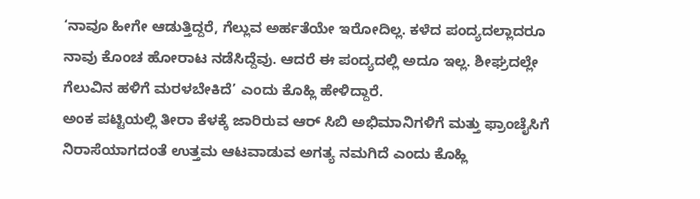‘ನಾವೂ ಹೀಗೇ ಆಡುತ್ತಿದ್ದರೆ, ಗೆಲ್ಲುವ ಅರ್ಹತೆಯೇ ಇರೋದಿಲ್ಲ. ಕಳೆದ ಪಂದ್ಯದಲ್ಲಾದರೂ ನಾವು ಕೊಂಚ ಹೋರಾಟ ನಡೆಸಿದ್ದೆವು. ಆದರೆ ಈ ಪಂದ್ಯದಲ್ಲಿ ಅದೂ ಇಲ್ಲ. ಶೀಘ್ರದಲ್ಲೇ ಗೆಲುವಿನ ಹಳಿಗೆ ಮರಳಬೇಕಿದೆ’ ಎಂದು ಕೊಹ್ಲಿ ಹೇಳಿದ್ದಾರೆ.
ಅಂಕ ಪಟ್ಟಿಯಲ್ಲಿ ತೀರಾ ಕೆಳಕ್ಕೆ ಜಾರಿರುವ ಆರ್ ಸಿಬಿ ಅಭಿಮಾನಿಗಳಿಗೆ ಮತ್ತು ಫ್ರಾಂಚೈಸಿಗೆ ನಿರಾಸೆಯಾಗದಂತೆ ಉತ್ತಮ ಆಟವಾಡುವ ಅಗತ್ಯ ನಮಗಿದೆ ಎಂದು ಕೊಹ್ಲಿ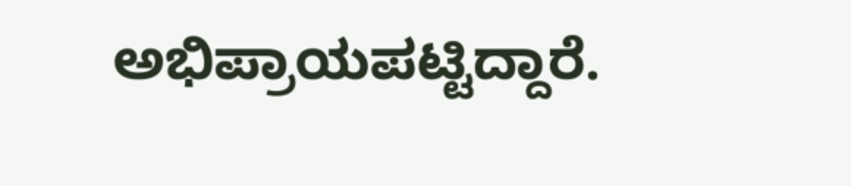ಅಭಿಪ್ರಾಯಪಟ್ಟಿದ್ದಾರೆ.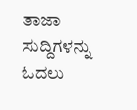ತಾಜಾ ಸುದ್ದಿಗಳನ್ನು ಓದಲು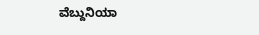ವೆಬ್ದುನಿಯಾ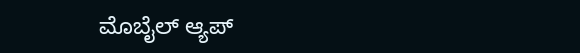ಮೊಬೈಲ್ ಆ್ಯಪ್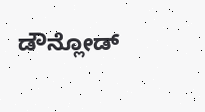ಡೌನ್ಲೋಡ್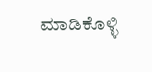ಮಾಡಿಕೊಳ್ಳಿ